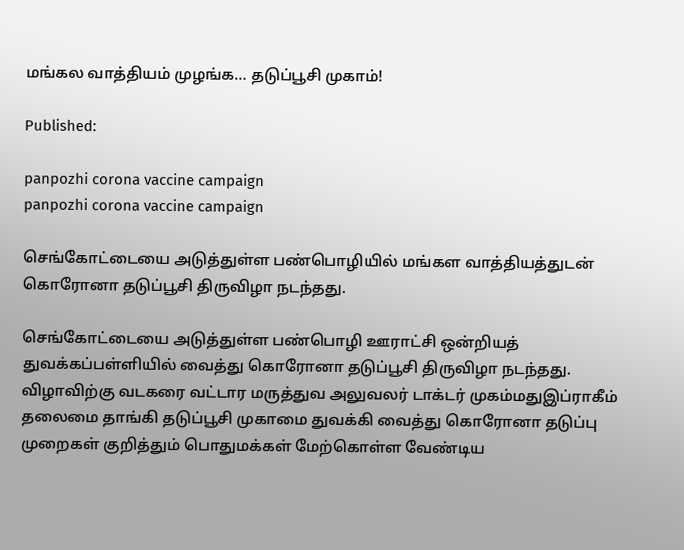மங்கல வாத்தியம் முழங்க… தடுப்பூசி முகாம்!

Published:

panpozhi corona vaccine campaign
panpozhi corona vaccine campaign

செங்கோட்டையை அடுத்துள்ள பண்பொழியில் மங்கள வாத்தியத்துடன்  கொரோனா தடுப்பூசி திருவிழா நடந்தது.

செங்கோட்டையை அடுத்துள்ள பண்பொழி ஊராட்சி ஒன்றியத் துவக்கப்பள்ளியில் வைத்து கொரோனா தடுப்பூசி திருவிழா நடந்தது. விழாவிற்கு வடகரை வட்டார மருத்துவ அலுவலர் டாக்டர் முகம்மதுஇப்ராகீம் தலைமை தாங்கி தடுப்பூசி முகாமை துவக்கி வைத்து கொரோனா தடுப்பு முறைகள் குறித்தும் பொதுமக்கள் மேற்கொள்ள வேண்டிய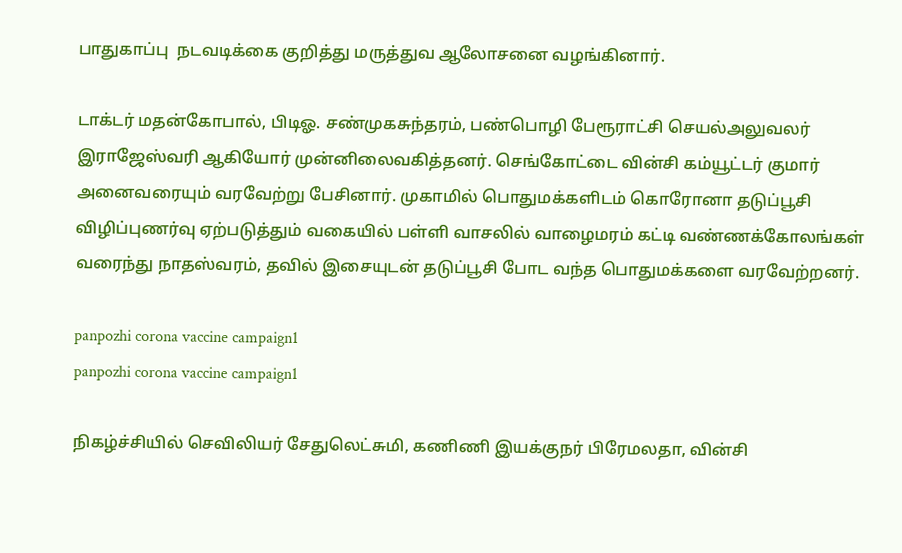பாதுகாப்பு  நடவடிக்கை குறித்து மருத்துவ ஆலோசனை வழங்கினார்.

டாக்டர் மதன்கோபால், பிடிஓ. சண்முகசுந்தரம், பண்பொழி பேரூராட்சி செயல்அலுவலர் இராஜேஸ்வரி ஆகியோர் முன்னிலைவகித்தனர். செங்கோட்டை வின்சி கம்யூட்டர் குமார் அனைவரையும் வரவேற்று பேசினார். முகாமில் பொதுமக்களிடம் கொரோனா தடுப்பூசி விழிப்புணர்வு ஏற்படுத்தும் வகையில் பள்ளி வாசலில் வாழைமரம் கட்டி வண்ணக்கோலங்கள் வரைந்து நாதஸ்வரம், தவில் இசையுடன் தடுப்பூசி போட வந்த பொதுமக்களை வரவேற்றனர்.

panpozhi corona vaccine campaign1
panpozhi corona vaccine campaign1

நிகழ்ச்சியில் செவிலியர் சேதுலெட்சுமி, கணிணி இயக்குநர் பிரேமலதா, வின்சி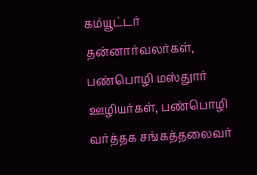கம்யூட்டர் தன்னார்வலர்கள், பண்பொழி மஸ்துார் ஊழியர்கள், பண்பொழி வர்த்தக சங்கத்தலைவர்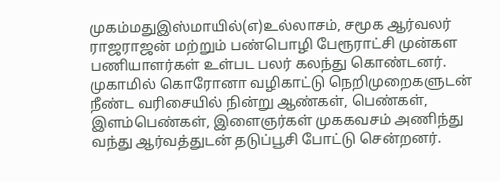முகம்மதுஇஸ்மாயில்(எ)உல்லாசம், சமூக ஆர்வலர் ராஜராஜன் மற்றும் பண்பொழி பேரூராட்சி முன்கள பணியாளர்கள் உள்பட பலர் கலந்து கொண்டனர். முகாமில் கொரோனா வழிகாட்டு நெறிமுறைகளுடன் நீண்ட வரிசையில் நின்று ஆண்கள், பெண்கள், இளம்பெண்கள், இளைஞர்கள் முககவசம் அணிந்து வந்து ஆர்வத்துடன் தடுப்பூசி போட்டு சென்றனர்.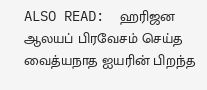ALSO READ:  ஹரிஜன ஆலயப் பிரவேசம் செய்த வைத்யநாத ஐயரின் பிறந்த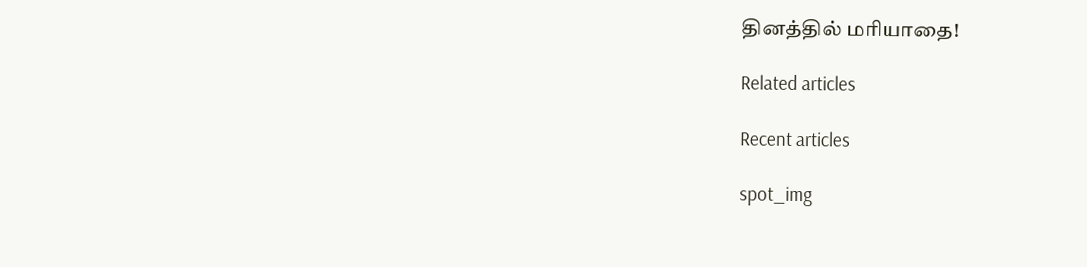தினத்தில் மரியாதை!

Related articles

Recent articles

spot_img